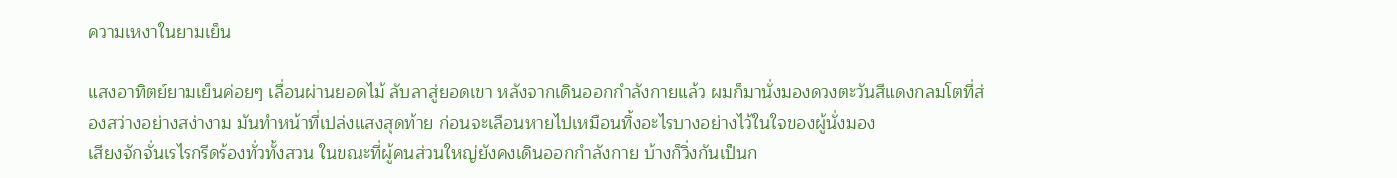ความเหงาในยามเย็น

แสงอาทิตย์ยามเย็นค่อยๆ เลื่อนผ่านยอดไม้ ลับลาสู่ยอดเขา หลังจากเดินออกกำลังกายแล้ว ผมก็มานั่งมองดวงตะวันสีแดงกลมโตที่ส่องสว่างอย่างสง่างาม มันทำหน้าที่เปล่งแสงสุดท้าย ก่อนจะเลือนหายไปเหมือนทิ้งอะไรบางอย่างไว้ในใจของผู้นั่งมอง
เสียงจักจั่นเรไรกรีดร้องทั่วทั้งสวน ในขณะที่ผู้คนส่วนใหญ่ยังคงเดินออกกำลังกาย บ้างก็วิ่งกันเป็นก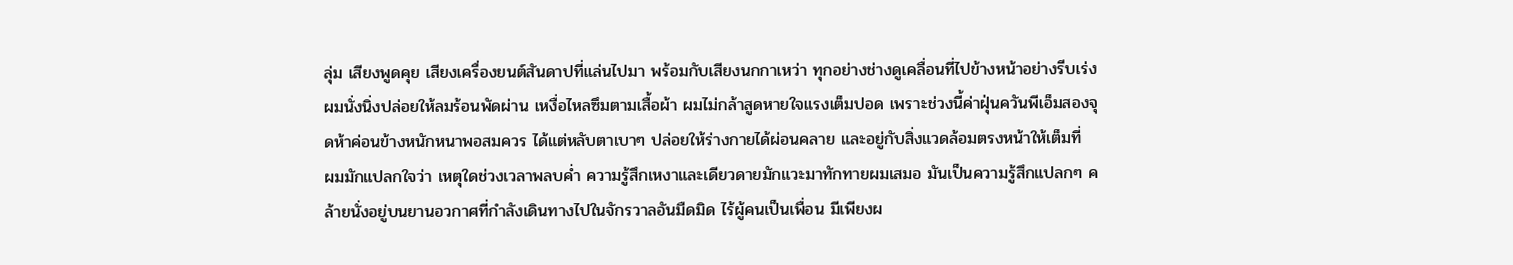ลุ่ม เสียงพูดคุย เสียงเครื่องยนต์สันดาปที่แล่นไปมา พร้อมกับเสียงนกกาเหว่า ทุกอย่างช่างดูเคลื่อนที่ไปข้างหน้าอย่างรีบเร่ง
ผมนั่งนิ่งปล่อยให้ลมร้อนพัดผ่าน เหงื่อไหลซึมตามเสื้อผ้า ผมไม่กล้าสูดหายใจแรงเต็มปอด เพราะช่วงนี้ค่าฝุ่นควันพีเอ็มสองจุดห้าค่อนข้างหนักหนาพอสมควร ได้แต่หลับตาเบาๆ ปล่อยให้ร่างกายได้ผ่อนคลาย และอยู่กับสิ่งแวดล้อมตรงหน้าให้เต็มที่
ผมมักแปลกใจว่า เหตุใดช่วงเวลาพลบค่ำ ความรู้สึกเหงาและเดียวดายมักแวะมาทักทายผมเสมอ มันเป็นความรู้สึกแปลกๆ คล้ายนั่งอยู่บนยานอวกาศที่กำลังเดินทางไปในจักรวาลอันมืดมิด ไร้ผู้คนเป็นเพื่อน มีเพียงผ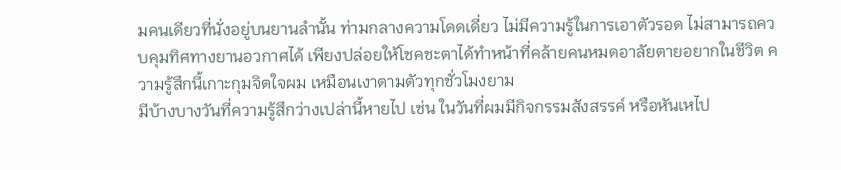มคนเดียวที่นั่งอยู่บนยานลำนั้น ท่ามกลางความโดดเดี่ยว ไม่มีความรู้ในการเอาตัวรอด ไม่สามารถควบคุมทิศทางยานอวกาศได้ เพียงปล่อยให้โชคชะตาได้ทำหน้าที่คล้ายคนหมดอาลัยตายอยากในชีวิต ความรู้สึกนี้เกาะกุมจิตใจผม เหมือนเงาตามตัวทุกชั่วโมงยาม
มีบ้างบางวันที่ความรู้สึกว่างเปล่านี้หายไป เช่น ในวันที่ผมมีกิจกรรมสังสรรค์ หรือหันเหไป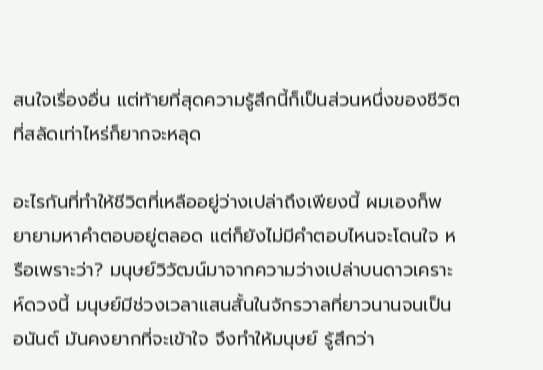สนใจเรื่องอื่น แต่ท้ายที่สุดความรู้สึกนี้ก็เป็นส่วนหนึ่งของชีวิตที่สลัดเท่าไหร่ก็ยากจะหลุด

อะไรกันที่ทำให้ชีวิตที่เหลืออยู่ว่างเปล่าถึงเพียงนี้ ผมเองก็พยายามหาคำตอบอยู่ตลอด แต่ก็ยังไม่มีคำตอบไหนจะโดนใจ หรือเพราะว่า? มนุษย์วิวัฒน์มาจากความว่างเปล่าบนดาวเคราะห์ดวงนี้ มนุษย์มีช่วงเวลาแสนสั้นในจักรวาลที่ยาวนานจนเป็นอนันต์ มันคงยากที่จะเข้าใจ จึงทำให้มนุษย์ รู้สึกว่า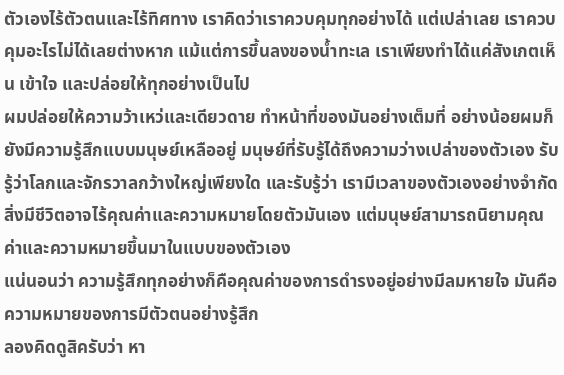ตัวเองไร้ตัวตนและไร้ทิศทาง เราคิดว่าเราควบคุมทุกอย่างได้ แต่เปล่าเลย เราควบคุมอะไรไม่ได้เลยต่างหาก แม้แต่การขึ้นลงของน้ำทะเล เราเพียงทำได้แค่สังเกตเห็น เข้าใจ และปล่อยให้ทุกอย่างเป็นไป
ผมปล่อยให้ความว้าเหว่และเดียวดาย ทำหน้าที่ของมันอย่างเต็มที่ อย่างน้อยผมก็ยังมีความรู้สึกแบบมนุษย์เหลืออยู่ มนุษย์ที่รับรู้ได้ถึงความว่างเปล่าของตัวเอง รับรู้ว่าโลกและจักรวาลกว้างใหญ่เพียงใด และรับรู้ว่า เรามีเวลาของตัวเองอย่างจำกัด
สิ่งมีชีวิตอาจไร้คุณค่าและความหมายโดยตัวมันเอง แต่มนุษย์สามารถนิยามคุณค่าและความหมายขึ้นมาในแบบของตัวเอง
แน่นอนว่า ความรู้สึกทุกอย่างก็คือคุณค่าของการดำรงอยู่อย่างมีลมหายใจ มันคือความหมายของการมีตัวตนอย่างรู้สึก
ลองคิดดูสิครับว่า หา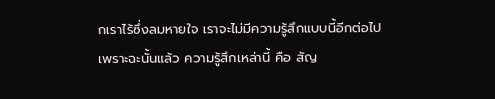กเราไร้ซึ่งลมหายใจ เราจะไม่มีความรู้สึกแบบนี้อีกต่อไป
เพราะฉะนั้นแล้ว ความรู้สึกเหล่านี้ คือ สัญ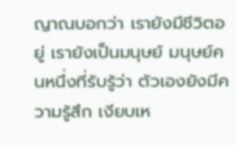ญาณบอกว่า เรายังมีชีวิตอยู่ เรายังเป็นมนุษย์ มนุษย์คนหนึ่งที่รับรู้ว่า ตัวเองยังมีความรู้สึก เงียบเห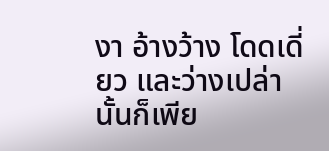งา อ้างว้าง โดดเดี่ยว และว่างเปล่า นั้นก็เพีย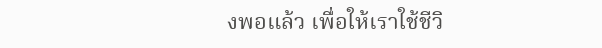งพอแล้ว เพื่อให้เราใช้ชีวิ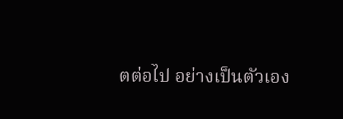ตต่อไป อย่างเป็นตัวเอง